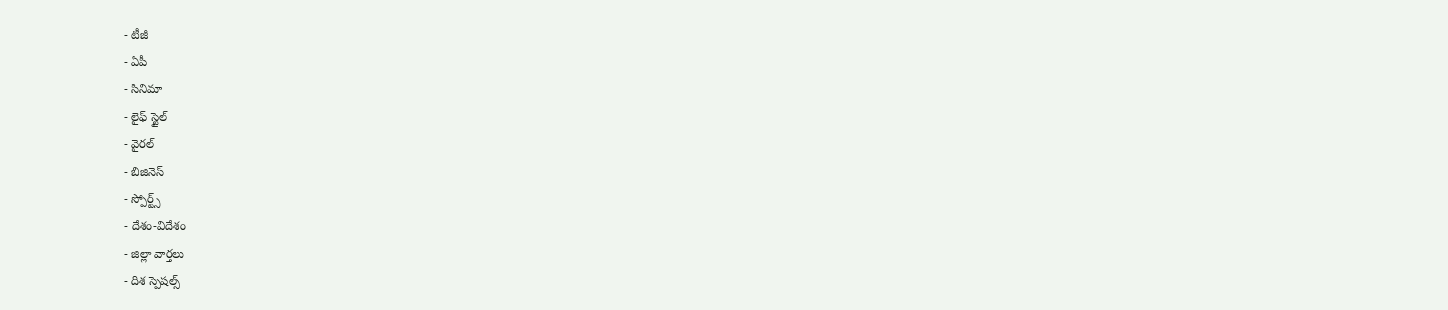- టీజీ
- ఏపీ
- సినిమా
- లైఫ్ స్టైల్
- వైరల్
- బిజినెస్
- స్పోర్ట్స్
- దేశం-విదేశం
- జిల్లా వార్తలు
- దిశ స్పెషల్స్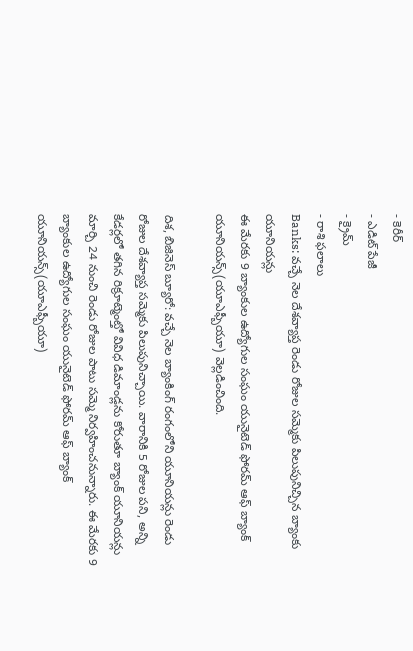- కెరీర్
- ఎడిట్ పేజీ
- క్రైమ్
- రాశి ఫలాలు
Banks: వచ్చే నెల దేశవ్యాప్త రెండు రోజుల సమ్మెకు పిలుపునిచ్చిన బ్యాంకు యూనియన్లు
ఈ మేరకు 9 బ్యాంకుల ఉద్యోగుల సంఘం యునైటెడ్ ఫోరమ్ ఆఫ్ బ్యాంక్ యూనియన్స్(యూఎఫ్బీయూ) వెల్లడించింది.

దిశ, బిజినెస్ బ్యూరో: వచ్చే నెల బ్యాంకింగ్ రంగంలోని యూనియన్లు రెండు రోజుల దేశవ్యాప్త సమ్మెకు పిలుపునిచ్చాయి. వారానికి 5 రోజుల పని, అన్ని కేడర్లలో తగిన రిక్రూట్మెంట్తో వివిధ డిమాండ్లను కోరుతూ బ్యాంక్ యూనియన్లు మార్చి 24 నుంచి రెండు రోజుల పాటు సమ్మె నిర్వహించనున్నారు. ఈ మేరకు 9 బ్యాంకుల ఉద్యోగుల సంఘం యునైటెడ్ ఫోరమ్ ఆఫ్ బ్యాంక్ యూనియన్స్(యూఎఫ్బీయూ)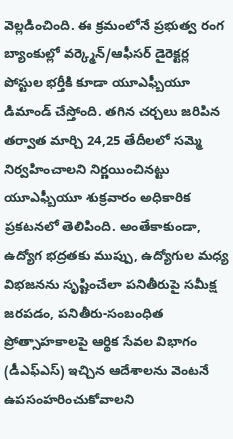వెల్లడించింది. ఈ క్రమంలోనే ప్రభుత్వ రంగ బ్యాంకుల్లో వర్క్మెన్/ఆఫీసర్ డైరెక్టర్ల పోస్టుల భర్తీకి కూడా యూఎఫ్బీయూ డిమాండ్ చేస్తోంది. తగిన చర్చలు జరిపిన తర్వాత మార్చి 24,25 తేదీలలో సమ్మె నిర్వహించాలని నిర్ణయించినట్టు యూఎఫ్బీయూ శుక్రవారం అధికారిక ప్రకటనలో తెలిపింది. అంతేకాకుండా, ఉద్యోగ భద్రతకు ముప్పు, ఉద్యోగుల మధ్య విభజనను సృష్టించేలా పనితీరుపై సమీక్ష జరపడం, పనితీరు-సంబంధిత ప్రోత్సాహకాలపై ఆర్థిక సేవల విభాగం (డీఎఫ్ఎస్) ఇచ్చిన ఆదేశాలను వెంటనే ఉపసంహరించుకోవాలని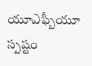యూఎఫ్బీయూ స్పష్టం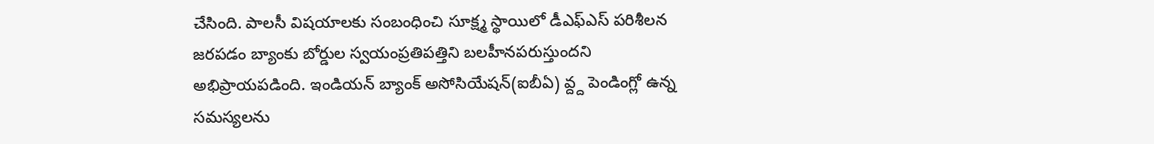చేసింది. పాలసీ విషయాలకు సంబంధించి సూక్ష్మ స్థాయిలో డీఎఫ్ఎస్ పరిశీలన జరపడం బ్యాంకు బోర్డుల స్వయంప్రతిపత్తిని బలహీనపరుస్తుందని అభిప్రాయపడింది. ఇండియన్ బ్యాంక్ అసోసియేషన్(ఐబీఏ) వ్ద్ద పెండింగ్లో ఉన్న సమస్యలను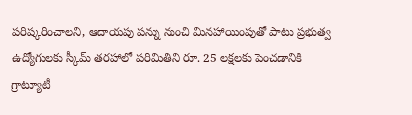పరిష్కరించాలని, ఆదాయపు పన్ను నుంచి మినహాయింపుతో పాటు ప్రభుత్వ ఉద్యోగులకు స్కీమ్ తరహాలో పరిమితిని రూ. 25 లక్షలకు పెంచడానికి గ్రాట్యూటీ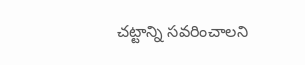చట్టాన్ని సవరించాలని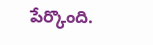పేర్కొంది.